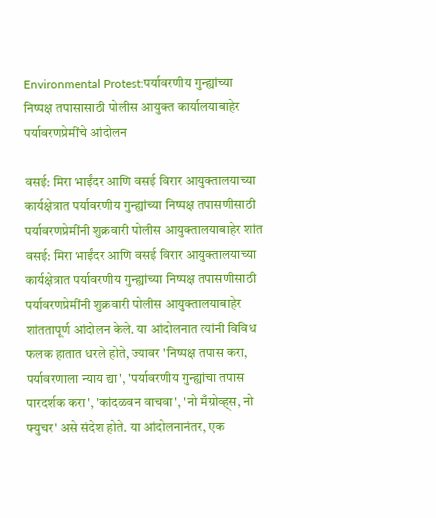Environmental Protest:पर्यावरणीय गुन्ह्यांच्या निष्पक्ष तपासासाठी पोलीस आयुक्त कार्यालयाबाहेर पर्यावरणप्रेमींचे आंदोलन

वसई: मिरा भाईंदर आणि वसई विरार आयुक्तालयाच्या कार्यक्षेत्रात पर्यावरणीय गुन्ह्यांच्या निष्पक्ष तपासणीसाठी पर्यावरणप्रेमींनी शुक्रवारी पोलीस आयुक्तालयाबाहेर शांत
वसई: मिरा भाईंदर आणि वसई विरार आयुक्तालयाच्या कार्यक्षेत्रात पर्यावरणीय गुन्ह्यांच्या निष्पक्ष तपासणीसाठी पर्यावरणप्रेमींनी शुक्रवारी पोलीस आयुक्तालयाबाहेर शांततापूर्ण आंदोलन केले. या आंदोलनात त्यांनी विविध फलक हातात धरले होते, ज्यावर 'निष्पक्ष तपास करा, पर्यावरणाला न्याय द्या', 'पर्यावरणीय गुन्ह्यांचा तपास पारदर्शक करा', 'कांदळवन वाचवा', 'नो मँग्रोव्ह्स, नो फ्युचर' असे संदेश होते. या आंदोलनानंतर, एक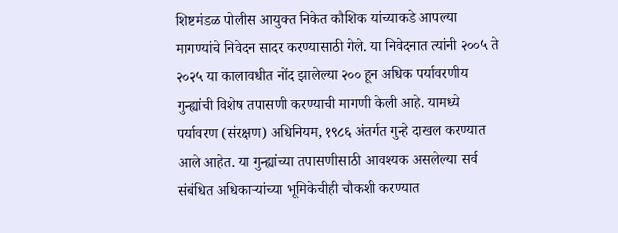शिष्टमंडळ पोलीस आयुक्त निकेत कौशिक यांच्याकडे आपल्या मागण्यांचे निवेदन सादर करण्यासाठी गेले. या निवेदनात त्यांनी २००५ ते २०२५ या कालावधीत नोंद झालेल्या २०० हून अधिक पर्यावरणीय गुन्ह्यांची विशेष तपासणी करण्याची मागणी केली आहे. यामध्ये पर्यावरण (संरक्षण) अधिनियम, १९८६ अंतर्गत गुन्हे दाखल करण्यात आले आहेत. या गुन्ह्यांच्या तपासणीसाठी आवश्यक असलेल्या सर्व संबंधित अधिकाऱ्यांच्या भूमिकेचीही चौकशी करण्यात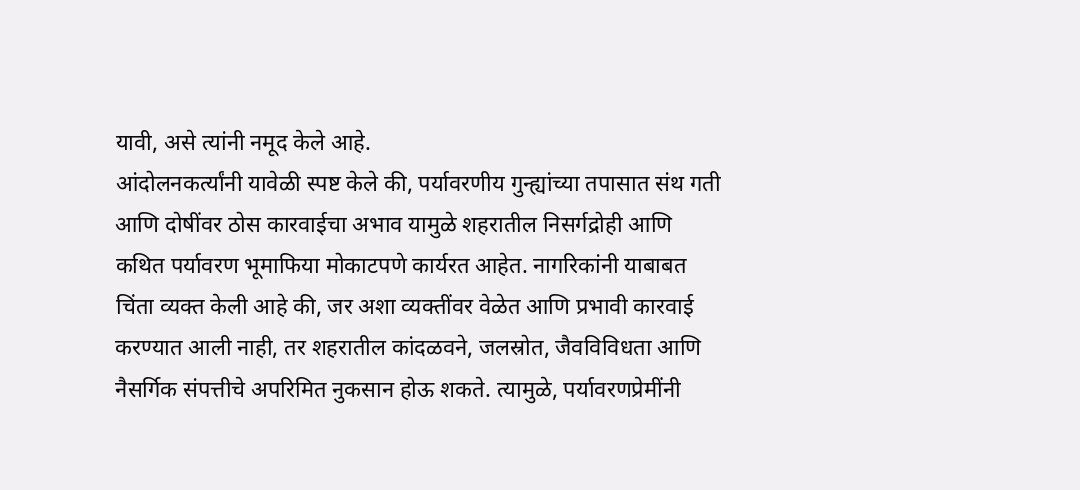यावी, असे त्यांनी नमूद केले आहे.
आंदोलनकर्त्यांनी यावेळी स्पष्ट केले की, पर्यावरणीय गुन्ह्यांच्या तपासात संथ गती आणि दोषींवर ठोस कारवाईचा अभाव यामुळे शहरातील निसर्गद्रोही आणि कथित पर्यावरण भूमाफिया मोकाटपणे कार्यरत आहेत. नागरिकांनी याबाबत चिंता व्यक्त केली आहे की, जर अशा व्यक्तींवर वेळेत आणि प्रभावी कारवाई करण्यात आली नाही, तर शहरातील कांदळवने, जलस्रोत, जैवविविधता आणि नैसर्गिक संपत्तीचे अपरिमित नुकसान होऊ शकते. त्यामुळे, पर्यावरणप्रेमींनी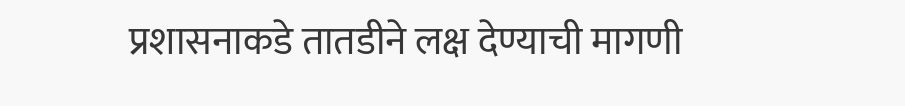प्रशासनाकडे तातडीने लक्ष देण्याची मागणी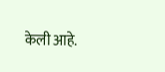केली आहे.